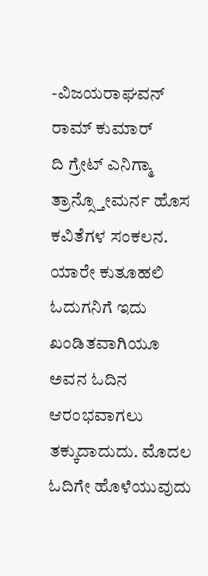-ವಿಜಯರಾಘವನ್ ರಾಮ್ ಕುಮಾರ್
ದಿ ಗ್ರೇಟ್ ಎನಿಗ್ಮಾ ತ್ರಾನ್ಸ್ತೋಮರ್ನ ಹೊಸ ಕವಿತೆಗಳ ಸಂಕಲನ. ಯಾರೇ ಕುತೂಹಲಿ ಓದುಗನಿಗೆ ಇದು ಖಂಡಿತವಾಗಿಯೂ ಅವನ ಓದಿನ ಆರಂಭವಾಗಲು ತಕ್ಕುದಾದುದು. ಮೊದಲ ಓದಿಗೇ ಹೊಳೆಯುವುದು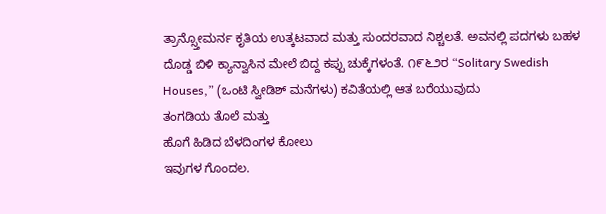ತ್ರಾನ್ಸ್ತೋಮರ್ನ ಕೃತಿಯ ಉತ್ಕಟವಾದ ಮತ್ತು ಸುಂದರವಾದ ನಿಶ್ಚಲತೆ. ಅವನಲ್ಲಿ ಪದಗಳು ಬಹಳ ದೊಡ್ಡ ಬಿಳಿ ಕ್ಯಾನ್ವಾಸಿನ ಮೇಲೆ ಬಿದ್ದ ಕಪ್ಪು ಚುಕ್ಕೆಗಳಂತೆ. ೧೯೬೨ರ “Solitary Swedish Houses,” (ಒಂಟಿ ಸ್ವೀಡಿಶ್ ಮನೆಗಳು) ಕವಿತೆಯಲ್ಲಿ ಆತ ಬರೆಯುವುದು
ತಂಗಡಿಯ ತೊಲೆ ಮತ್ತು
ಹೊಗೆ ಹಿಡಿದ ಬೆಳದಿಂಗಳ ಕೋಲು
ಇವುಗಳ ಗೊಂದಲ.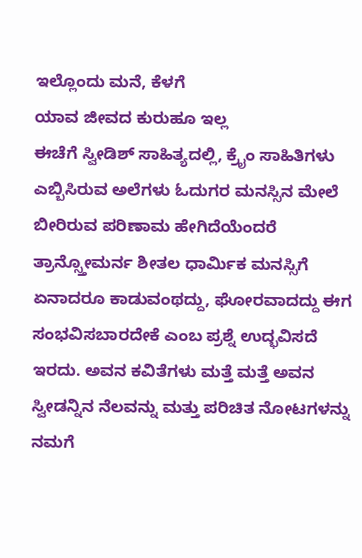ಇಲ್ಲೊಂದು ಮನೆ, ಕೆಳಗೆ
ಯಾವ ಜೀವದ ಕುರುಹೂ ಇಲ್ಲ
ಈಚೆಗೆ ಸ್ವೀಡಿಶ್ ಸಾಹಿತ್ಯದಲ್ಲಿ, ಕ್ರೈಂ ಸಾಹಿತಿಗಳು ಎಬ್ಬಿಸಿರುವ ಅಲೆಗಳು ಓದುಗರ ಮನಸ್ಸಿನ ಮೇಲೆ ಬೀರಿರುವ ಪರಿಣಾಮ ಹೇಗಿದೆಯೆಂದರೆ ತ್ರಾನ್ಸ್ತೋಮರ್ನ ಶೀತಲ ಧಾರ್ಮಿಕ ಮನಸ್ಸಿಗೆ ಏನಾದರೂ ಕಾಡುವಂಥದ್ದು, ಘೋರವಾದದ್ದು ಈಗ ಸಂಭವಿಸಬಾರದೇಕೆ ಎಂಬ ಪ್ರಶ್ನೆ ಉದ್ಭವಿಸದೆ ಇರದು. ಅವನ ಕವಿತೆಗಳು ಮತ್ತೆ ಮತ್ತೆ ಅವನ ಸ್ವೀಡನ್ನಿನ ನೆಲವನ್ನು ಮತ್ತು ಪರಿಚಿತ ನೋಟಗಳನ್ನು ನಮಗೆ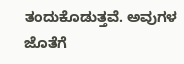ತಂದುಕೊಡುತ್ತವೆ. ಅವುಗಳ ಜೊತೆಗೆ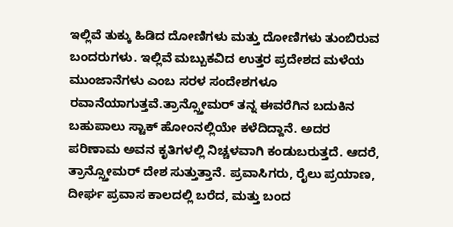ಇಲ್ಲಿವೆ ತುಕ್ಕು ಹಿಡಿದ ದೋಣಿಗಳು ಮತ್ತು ದೋಣಿಗಳು ತುಂಬಿರುವ ಬಂದರುಗಳು. ಇಲ್ಲಿವೆ ಮಬ್ಬುಕವಿದ ಉತ್ತರ ಪ್ರದೇಶದ ಮಳೆಯ ಮುಂಜಾನೆಗಳು ಎಂಬ ಸರಳ ಸಂದೇಶಗಳೂ ರವಾನೆಯಾಗುತ್ತವೆ.ತ್ರಾನ್ಸ್ತೋಮರ್ ತನ್ನ ಈವರೆಗಿನ ಬದುಕಿನ ಬಹುಪಾಲು ಸ್ಟಾಕ್ ಹೋಂನಲ್ಲಿಯೇ ಕಳೆದಿದ್ದಾನೆ. ಅದರ ಪರಿಣಾಮ ಅವನ ಕೃತಿಗಳಲ್ಲಿ ನಿಚ್ಚಳವಾಗಿ ಕಂಡುಬರುತ್ತದೆ. ಆದರೆ, ತ್ರಾನ್ಸ್ತೋಮರ್ ದೇಶ ಸುತ್ತುತ್ತಾನೆ. ಪ್ರವಾಸಿಗರು, ರೈಲು ಪ್ರಯಾಣ, ದೀರ್ಘ ಪ್ರವಾಸ ಕಾಲದಲ್ಲಿ ಬರೆದ, ಮತ್ತು ಬಂದ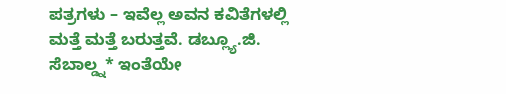ಪತ್ರಗಳು – ಇವೆಲ್ಲ ಅವನ ಕವಿತೆಗಳಲ್ಲಿ ಮತ್ತೆ ಮತ್ತೆ ಬರುತ್ತವೆ. ಡಬ್ಲ್ಯೂ.ಜಿ. ಸೆಬಾಲ್ಡ್ನ* ಇಂತೆಯೇ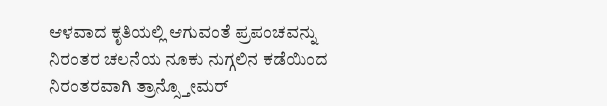ಆಳವಾದ ಕೃತಿಯಲ್ಲಿ ಆಗುವಂತೆ ಪ್ರಪಂಚವನ್ನು ನಿರಂತರ ಚಲನೆಯ ನೂಕು ನುಗ್ಗಲಿನ ಕಡೆಯಿಂದ ನಿರಂತರವಾಗಿ ತ್ರಾನ್ಸ್ತೋಮರ್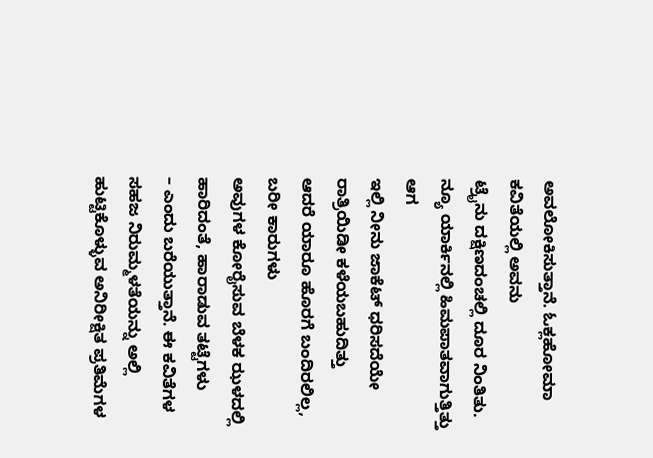ಅವಲೋಕಿಸುತ್ತಾನೆ. ಓಕ್ಲಹೋಮಾ ಕವಿತೆಯಲ್ಲಿ ಅವನು
ಟ್ರೈನು ದಕ್ಷಿಣದಂಚಲ್ಲಿ ದೂರ ನಿಂತಿತು.
ನ್ಯೂ ಯಾರ್ಕಿನಲ್ಲಿ ಹಿಮಪಾತವಾಗುತ್ತಿತ್ತು ಆಗ
ಇಲ್ಲಿ ನೀನು ಜಾಕೆಟ್ ಧರಿಸದೆಯೇ ರಾತ್ರಿಯಿಡೀ ಕಳೆಯಬಹುದಿತ್ತು
ಆದರೆ ಯಾರೂ ಹೊರಗೆ ಬಂದಿರಲಿಲ್ಲ, ಬರೀ ಕಾರುಗಳು
ಅವುಗಳ ಕೋರೈಸುವ ಬೆಳಕ ಝಳದಲ್ಲಿ ಹಾರಿದಂತೆ, ಹಾರಾಡುವ ತಟ್ಟೆಗಳು
– ಎಂದು ಬರೆಯುತ್ತಾನೆ. ಈ ಕವಿತೆಗಳ ಸಹಜ ನಿರುಮ್ಮಳತೆಯನ್ನು ಅಲ್ಲಿ ಹುಟ್ಟಿಕೊಳ್ಳುವ ಅನಿರೀಕ್ಷಿತ ಪ್ರತಿಮೆಗಳ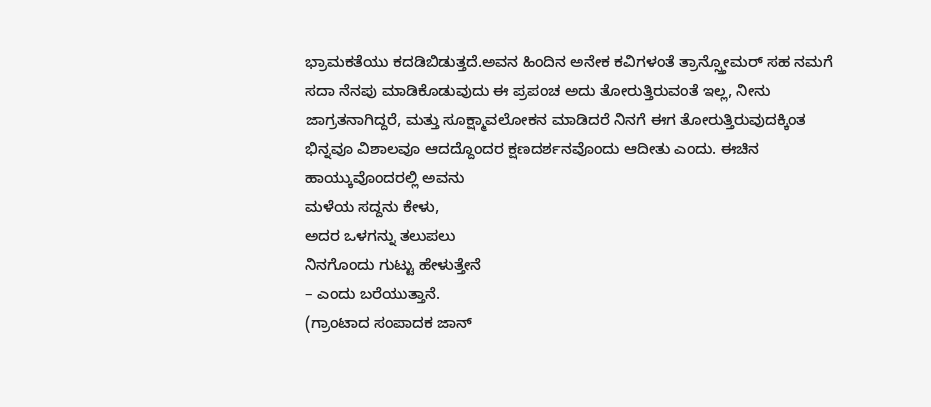ಭ್ರಾಮಕತೆಯು ಕದಡಿಬಿಡುತ್ತದೆ.ಅವನ ಹಿಂದಿನ ಅನೇಕ ಕವಿಗಳಂತೆ ತ್ರಾನ್ಸ್ತೋಮರ್ ಸಹ ನಮಗೆ ಸದಾ ನೆನಪು ಮಾಡಿಕೊಡುವುದು ಈ ಪ್ರಪಂಚ ಅದು ತೋರುತ್ತಿರುವಂತೆ ಇಲ್ಲ, ನೀನು ಜಾಗ್ರತನಾಗಿದ್ದರೆ, ಮತ್ತು ಸೂಕ್ಷ್ಮಾವಲೋಕನ ಮಾಡಿದರೆ ನಿನಗೆ ಈಗ ತೋರುತ್ತಿರುವುದಕ್ಕಿಂತ ಭಿನ್ನವೂ ವಿಶಾಲವೂ ಆದದ್ದೊಂದರ ಕ್ಷಣದರ್ಶನವೊಂದು ಆದೀತು ಎಂದು. ಈಚಿನ ಹಾಯ್ಕುವೊಂದರಲ್ಲಿ ಅವನು
ಮಳೆಯ ಸದ್ದನು ಕೇಳು,
ಅದರ ಒಳಗನ್ನು ತಲುಪಲು
ನಿನಗೊಂದು ಗುಟ್ಟು ಹೇಳುತ್ತೇನೆ
– ಎಂದು ಬರೆಯುತ್ತಾನೆ.
(ಗ್ರಾಂಟಾದ ಸಂಪಾದಕ ಜಾನ್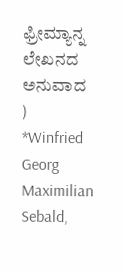ಫ್ರೀಮ್ಯಾನ್ನ ಲೇಖನದ ಅನುವಾದ )
*Winfried Georg Maximilian Sebald,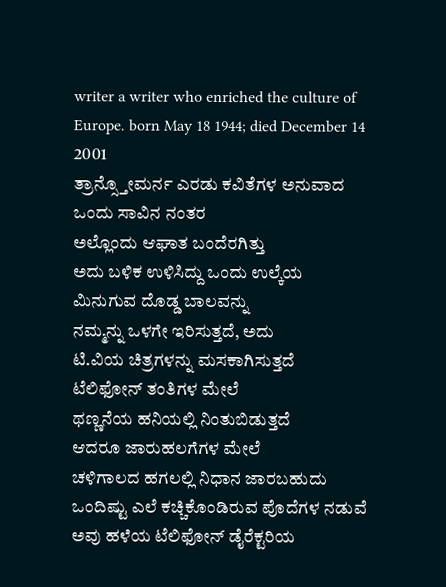writer a writer who enriched the culture of Europe. born May 18 1944; died December 14 2001
ತ್ರಾನ್ಸ್ತೋಮರ್ನ ಎರಡು ಕವಿತೆಗಳ ಅನುವಾದ
ಒಂದು ಸಾವಿನ ನಂತರ
ಅಲ್ಲೊಂದು ಆಘಾತ ಬಂದೆರಗಿತ್ತು
ಅದು ಬಳಿಕ ಉಳಿಸಿದ್ದು ಒಂದು ಉಲ್ಕೆಯ
ಮಿನುಗುವ ದೊಡ್ಡ ಬಾಲವನ್ನು
ನಮ್ಮನ್ನು ಒಳಗೇ ಇರಿಸುತ್ತದೆ, ಅದು
ಟಿ.ವಿಯ ಚಿತ್ರಗಳನ್ನು ಮಸಕಾಗಿಸುತ್ತದೆ
ಟೆಲಿಫೋನ್ ತಂತಿಗಳ ಮೇಲೆ
ಥಣ್ಣನೆಯ ಹನಿಯಲ್ಲಿ ನಿಂತುಬಿಡುತ್ತದೆ
ಆದರೂ ಜಾರುಹಲಗೆಗಳ ಮೇಲೆ
ಚಳಿಗಾಲದ ಹಗಲಲ್ಲಿ ನಿಧಾನ ಜಾರಬಹುದು
ಒಂದಿಷ್ಟು ಎಲೆ ಕಚ್ಚಿಕೊಂಡಿರುವ ಪೊದೆಗಳ ನಡುವೆ
ಅವು ಹಳೆಯ ಟೆಲಿಫೋನ್ ಡೈರೆಕ್ಟರಿಯ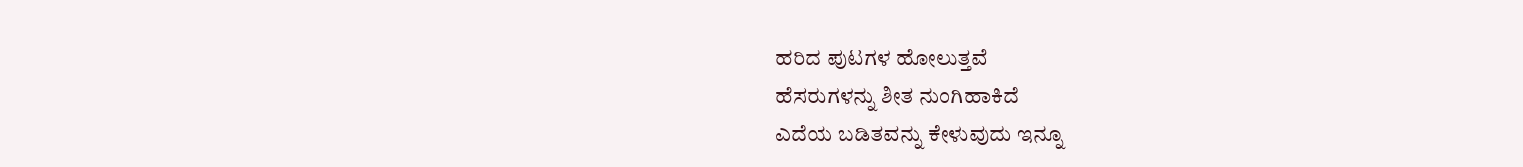ಹರಿದ ಪುಟಗಳ ಹೋಲುತ್ತವೆ
ಹೆಸರುಗಳನ್ನು ಶೀತ ನುಂಗಿಹಾಕಿದೆ
ಎದೆಯ ಬಡಿತವನ್ನು ಕೇಳುವುದು ಇನ್ನೂ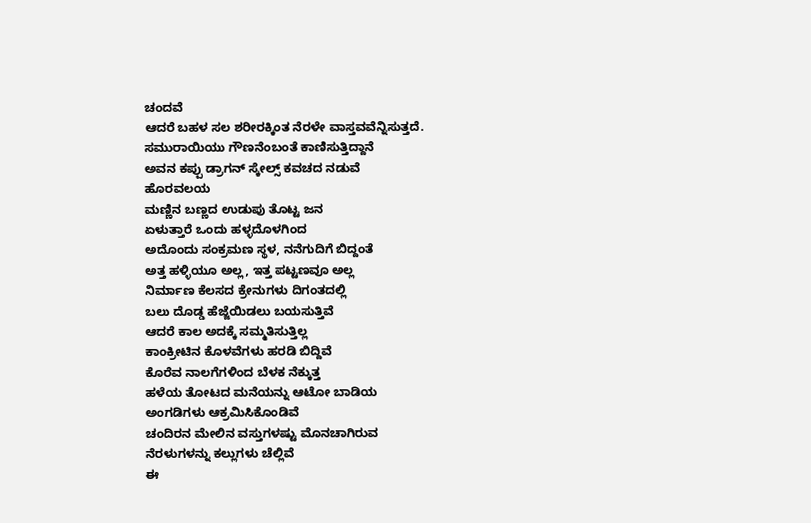ಚಂದವೆ
ಆದರೆ ಬಹಳ ಸಲ ಶರೀರಕ್ಕಿಂತ ನೆರಳೇ ವಾಸ್ತವವೆನ್ನಿಸುತ್ತದೆ.
ಸಮುರಾಯಿಯು ಗೌಣನೆಂಬಂತೆ ಕಾಣಿಸುತ್ತಿದ್ದಾನೆ
ಅವನ ಕಪ್ಪು ಡ್ರಾಗನ್ ಸ್ಕೇಲ್ಸ್ ಕವಚದ ನಡುವೆ
ಹೊರವಲಯ
ಮಣ್ಣಿನ ಬಣ್ಣದ ಉಡುಪು ತೊಟ್ಟ ಜನ
ಏಳುತ್ತಾರೆ ಒಂದು ಹಳ್ಳದೊಳಗಿಂದ
ಅದೊಂದು ಸಂಕ್ರಮಣ ಸ್ಥಳ, ನನೆಗುದಿಗೆ ಬಿದ್ದಂತೆ
ಅತ್ತ ಹಳ್ಳಿಯೂ ಅಲ್ಲ, ಇತ್ತ ಪಟ್ಟಣವೂ ಅಲ್ಲ
ನಿರ್ಮಾಣ ಕೆಲಸದ ಕ್ರೇನುಗಳು ದಿಗಂತದಲ್ಲಿ
ಬಲು ದೊಡ್ಡ ಹೆಜ್ಜೆಯಿಡಲು ಬಯಸುತ್ತಿವೆ
ಆದರೆ ಕಾಲ ಅದಕ್ಕೆ ಸಮ್ಮತಿಸುತ್ತಿಲ್ಲ
ಕಾಂಕ್ರೀಟಿನ ಕೊಳವೆಗಳು ಹರಡಿ ಬಿದ್ದಿವೆ
ಕೊರೆವ ನಾಲಗೆಗಳಿಂದ ಬೆಳಕ ನೆಕ್ಕುತ್ತ
ಹಳೆಯ ತೋಟದ ಮನೆಯನ್ನು ಆಟೋ ಬಾಡಿಯ
ಅಂಗಡಿಗಳು ಆಕ್ರಮಿಸಿಕೊಂಡಿವೆ
ಚಂದಿರನ ಮೇಲಿನ ವಸ್ತುಗಳಷ್ಟು ಮೊನಚಾಗಿರುವ
ನೆರಳುಗಳನ್ನು ಕಲ್ಲುಗಳು ಚೆಲ್ಲಿವೆ
ಈ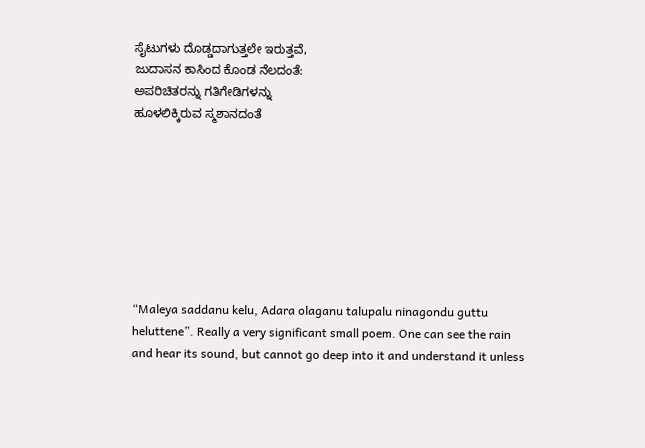ಸೈಟುಗಳು ದೊಡ್ಡದಾಗುತ್ತಲೇ ಇರುತ್ತವೆ,
ಜುದಾಸನ ಕಾಸಿಂದ ಕೊಂಡ ನೆಲದಂತೆ:
ಅಪರಿಚಿತರನ್ನು ಗತಿಗೇಡಿಗಳನ್ನು
ಹೂಳಲಿಕ್ಕಿರುವ ಸ್ಮಶಾನದಂತೆ








“Maleya saddanu kelu, Adara olaganu talupalu ninagondu guttu heluttene”. Really a very significant small poem. One can see the rain and hear its sound, but cannot go deep into it and understand it unless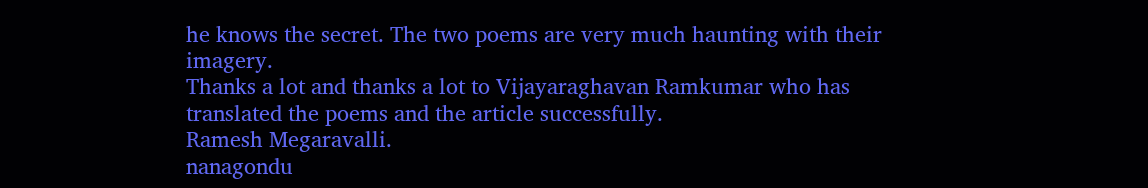he knows the secret. The two poems are very much haunting with their imagery.
Thanks a lot and thanks a lot to Vijayaraghavan Ramkumar who has translated the poems and the article successfully.
Ramesh Megaravalli.
nanagondu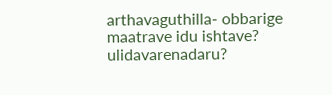arthavaguthilla- obbarige maatrave idu ishtave? ulidavarenadaru?